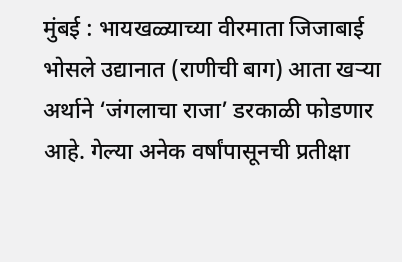मुंबई : भायखळ्याच्या वीरमाता जिजाबाई भोसले उद्यानात (राणीची बाग) आता खऱ्या अर्थाने ‘जंगलाचा राजा’ डरकाळी फोडणार आहे. गेल्या अनेक वर्षांपासूनची प्रतीक्षा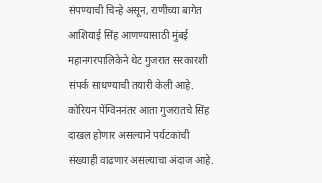संपण्याची चिन्हे असून, राणीच्या बागेत आशियाई सिंह आणण्यासाठी मुंबई महानगरपालिकेने थेट गुजरात सरकारशी संपर्क साधण्याची तयारी केली आहे. कोरियन पेंग्विननंतर आता गुजरातचे सिंह दाखल होणार असल्याने पर्यटकांची संख्याही वाढणार असल्याचा अंदाज आहे.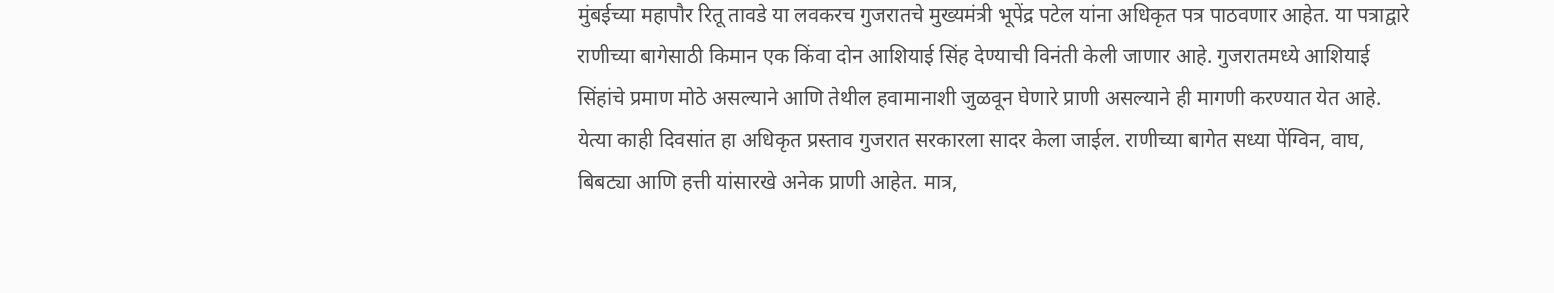मुंबईच्या महापौर रितू तावडे या लवकरच गुजरातचे मुख्यमंत्री भूपेंद्र पटेल यांना अधिकृत पत्र पाठवणार आहेत. या पत्राद्वारे राणीच्या बागेसाठी किमान एक किंवा दोन आशियाई सिंह देण्याची विनंती केली जाणार आहे. गुजरातमध्ये आशियाई सिंहांचे प्रमाण मोठे असल्याने आणि तेथील हवामानाशी जुळवून घेणारे प्राणी असल्याने ही मागणी करण्यात येत आहे. येत्या काही दिवसांत हा अधिकृत प्रस्ताव गुजरात सरकारला सादर केला जाईल. राणीच्या बागेत सध्या पेंग्विन, वाघ, बिबट्या आणि हत्ती यांसारखे अनेक प्राणी आहेत. मात्र,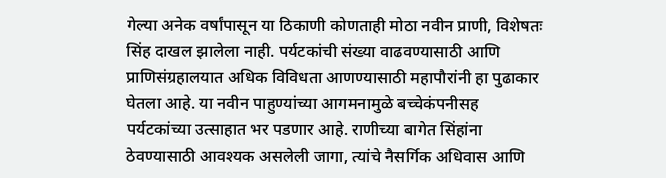गेल्या अनेक वर्षांपासून या ठिकाणी कोणताही मोठा नवीन प्राणी, विशेषतः सिंह दाखल झालेला नाही. पर्यटकांची संख्या वाढवण्यासाठी आणि प्राणिसंग्रहालयात अधिक विविधता आणण्यासाठी महापौरांनी हा पुढाकार घेतला आहे. या नवीन पाहुण्यांच्या आगमनामुळे बच्चेकंपनीसह पर्यटकांच्या उत्साहात भर पडणार आहे. राणीच्या बागेत सिंहांना ठेवण्यासाठी आवश्यक असलेली जागा, त्यांचे नैसर्गिक अधिवास आणि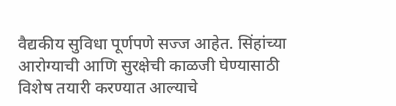वैद्यकीय सुविधा पूर्णपणे सज्ज आहेत. सिंहांच्या आरोग्याची आणि सुरक्षेची काळजी घेण्यासाठी विशेष तयारी करण्यात आल्याचे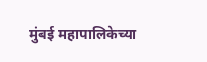मुंबई महापालिकेच्या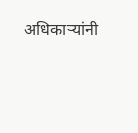अधिकाऱ्यांनी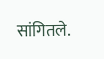सांगितले.